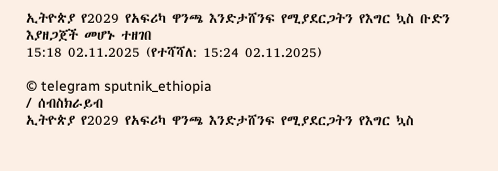ኢትዮጵያ የ2029 የአፍሪካ ዋንጫ እንድታሸንፍ የሚያደርጋትን የእግር ኳስ ቡድን እያዘጋጀች መሆኑ ተዘገበ
15:18 02.11.2025 (የተሻሻለ: 15:24 02.11.2025)

© telegram sputnik_ethiopia
/ ሰብስክራይብ
ኢትዮጵያ የ2029 የአፍሪካ ዋንጫ እንድታሸንፍ የሚያደርጋትን የእግር ኳስ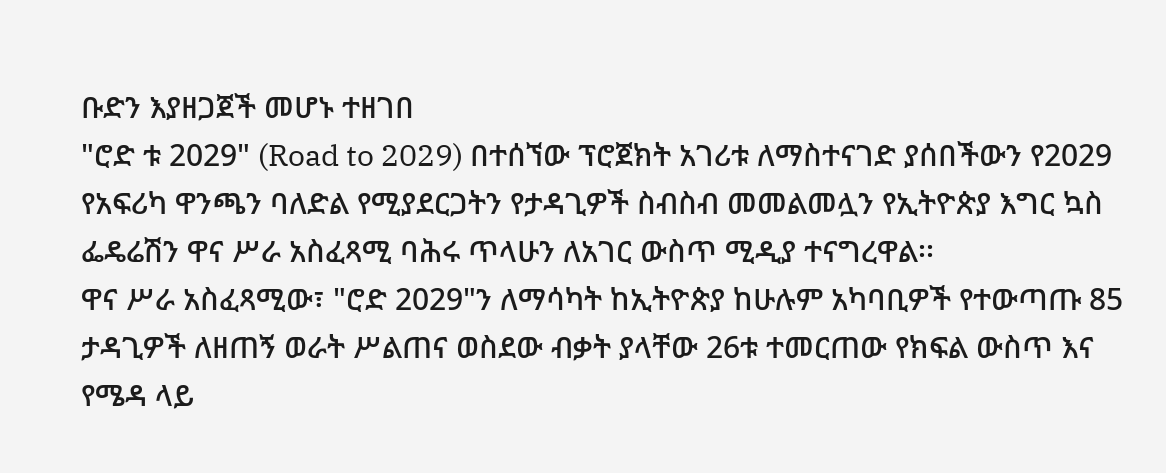ቡድን እያዘጋጀች መሆኑ ተዘገበ
"ሮድ ቱ 2029" (Road to 2029) በተሰኘው ፕሮጀክት አገሪቱ ለማስተናገድ ያሰበችውን የ2029 የአፍሪካ ዋንጫን ባለድል የሚያደርጋትን የታዳጊዎች ስብስብ መመልመሏን የኢትዮጵያ እግር ኳስ ፌዴሬሽን ዋና ሥራ አስፈጻሚ ባሕሩ ጥላሁን ለአገር ውስጥ ሚዲያ ተናግረዋል፡፡
ዋና ሥራ አስፈጻሚው፣ "ሮድ 2029"ን ለማሳካት ከኢትዮጵያ ከሁሉም አካባቢዎች የተውጣጡ 85 ታዳጊዎች ለዘጠኝ ወራት ሥልጠና ወስደው ብቃት ያላቸው 26ቱ ተመርጠው የክፍል ውስጥ እና የሜዳ ላይ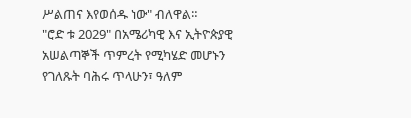ሥልጠና እየወሰዱ ነው" ብለዋል።
"ሮድ ቱ 2029" በአሜሪካዊ እና ኢትዮጵያዊ አሠልጣኞች ጥምረት የሚካሄድ መሆኑን የገለጹት ባሕሩ ጥላሁን፣ ዓለም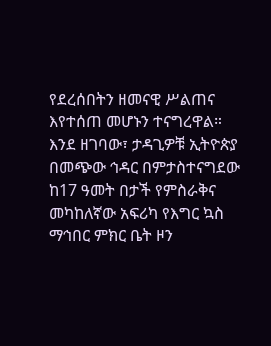የደረሰበትን ዘመናዊ ሥልጠና እየተሰጠ መሆኑን ተናግረዋል።
እንደ ዘገባው፣ ታዳጊዎቹ ኢትዮጵያ በመጭው ኅዳር በምታስተናግደው ከ17 ዓመት በታች የምስራቅና መካከለኛው አፍሪካ የእግር ኳስ ማኅበር ምክር ቤት ዞን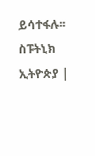ይሳተፋሉ፡፡
ስፑትኒክ ኢትዮጵያ |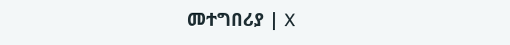መተግበሪያ | X